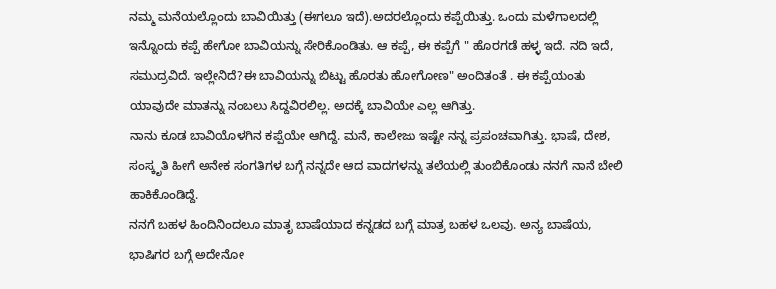ನಮ್ಮ ಮನೆಯಲ್ಲೊಂದು ಬಾವಿಯಿತ್ತು (ಈಗಲೂ ಇದೆ).ಅದರಲ್ಲೊಂದು ಕಪ್ಪೆಯಿತ್ತು. ಒಂದು ಮಳೆಗಾಲದಲ್ಲಿ ಇನ್ನೊಂದು ಕಪ್ಪೆ ಹೇಗೋ ಬಾವಿಯನ್ನು ಸೇರಿಕೊಂಡಿತು. ಆ ಕಪ್ಪೆ, ಈ ಕಪ್ಪೆಗೆ " ಹೊರಗಡೆ ಹಳ್ಳ ಇದೆ. ನದಿ ಇದೆ, ಸಮುದ್ರವಿದೆ. ಇಲ್ಲೇನಿದೆ?ಈ ಬಾವಿಯನ್ನು ಬಿಟ್ಟು ಹೊರತು ಹೋಗೋಣ" ಅಂದಿತಂತೆ . ಈ ಕಪ್ಪೆಯಂತು ಯಾವುದೇ ಮಾತನ್ನು ನಂಬಲು ಸಿದ್ದವಿರಲಿಲ್ಲ. ಅದಕ್ಕೆ ಬಾವಿಯೇ ಎಲ್ಲ ಆಗಿತ್ತು.
ನಾನು ಕೂಡ ಬಾವಿಯೊಳಗಿನ ಕಪ್ಪೆಯೇ ಆಗಿದ್ದೆ. ಮನೆ, ಕಾಲೇಜು ಇಷ್ಟೇ ನನ್ನ ಪ್ರಪಂಚವಾಗಿತ್ತು. ಭಾಷೆ, ದೇಶ, ಸಂಸ್ಕೃತಿ ಹೀಗೆ ಅನೇಕ ಸಂಗತಿಗಳ ಬಗ್ಗೆ ನನ್ನದೇ ಆದ ವಾದಗಳನ್ನು ತಲೆಯಲ್ಲಿ ತುಂಬಿಕೊಂಡು ನನಗೆ ನಾನೆ ಬೇಲಿ ಹಾಕಿಕೊಂಡಿದ್ದೆ.
ನನಗೆ ಬಹಳ ಹಿಂದಿನಿಂದಲೂ ಮಾತೃ ಬಾಷೆಯಾದ ಕನ್ನಡದ ಬಗ್ಗೆ ಮಾತ್ರ ಬಹಳ ಒಲವು. ಅನ್ಯ ಬಾಷೆಯ, ಭಾಷಿಗರ ಬಗ್ಗೆ ಅದೇನೋ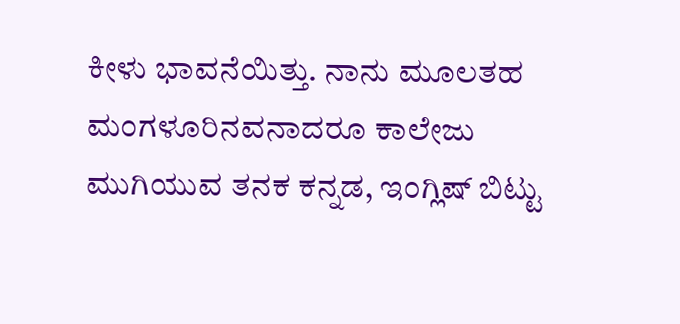ಕೀಳು ಭಾವನೆಯಿತ್ತು. ನಾನು ಮೂಲತಹ ಮಂಗಳೂರಿನವನಾದರೂ ಕಾಲೇಜು ಮುಗಿಯುವ ತನಕ ಕನ್ನಡ, ಇಂಗ್ಲಿಷ್ ಬಿಟ್ಟು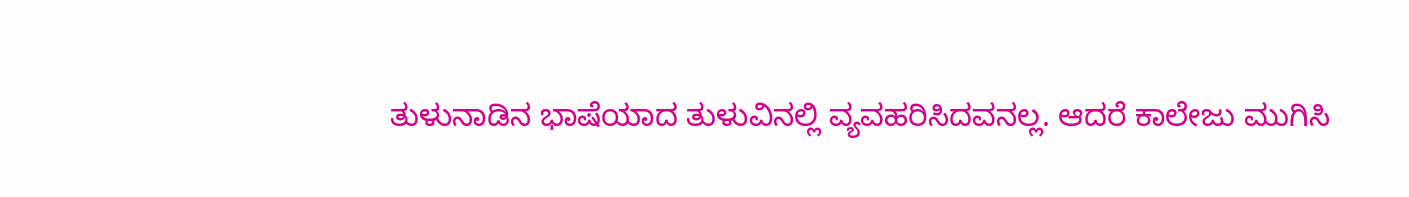ತುಳುನಾಡಿನ ಭಾಷೆಯಾದ ತುಳುವಿನಲ್ಲಿ ವ್ಯವಹರಿಸಿದವನಲ್ಲ. ಆದರೆ ಕಾಲೇಜು ಮುಗಿಸಿ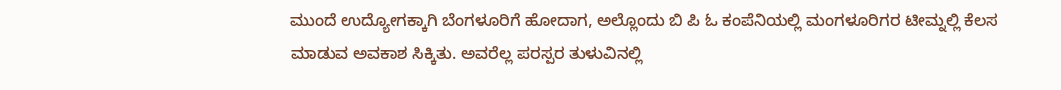ಮುಂದೆ ಉದ್ಯೋಗಕ್ಕಾಗಿ ಬೆಂಗಳೂರಿಗೆ ಹೋದಾಗ, ಅಲ್ಲೊಂದು ಬಿ ಪಿ ಓ ಕಂಪೆನಿಯಲ್ಲಿ ಮಂಗಳೂರಿಗರ ಟೀಮ್ನಲ್ಲಿ ಕೆಲಸ ಮಾಡುವ ಅವಕಾಶ ಸಿಕ್ಕಿತು. ಅವರೆಲ್ಲ ಪರಸ್ಪರ ತುಳುವಿನಲ್ಲಿ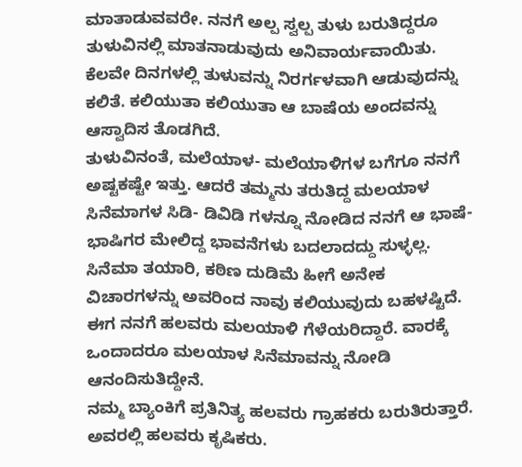ಮಾತಾಡುವವರೇ. ನನಗೆ ಅಲ್ಪ ಸ್ವಲ್ಪ ತುಳು ಬರುತಿದ್ದರೂ ತುಳುವಿನಲ್ಲಿ ಮಾತನಾಡುವುದು ಅನಿವಾರ್ಯವಾಯಿತು. ಕೆಲವೇ ದಿನಗಳಲ್ಲಿ ತುಳುವನ್ನು ನಿರರ್ಗಳವಾಗಿ ಆಡುವುದನ್ನು ಕಲಿತೆ. ಕಲಿಯುತಾ ಕಲಿಯುತಾ ಆ ಬಾಷೆಯ ಅಂದವನ್ನು ಆಸ್ವಾದಿಸ ತೊಡಗಿದೆ.
ತುಳುವಿನಂತೆ, ಮಲೆಯಾಳ- ಮಲೆಯಾಳಿಗಳ ಬಗೆಗೂ ನನಗೆ ಅಷ್ಟಕಷ್ಟೇ ಇತ್ತು. ಆದರೆ ತಮ್ಮನು ತರುತಿದ್ದ ಮಲಯಾಳ ಸಿನೆಮಾಗಳ ಸಿಡಿ- ಡಿವಿಡಿ ಗಳನ್ನೂ ನೋಡಿದ ನನಗೆ ಆ ಭಾಷೆ- ಭಾಷಿಗರ ಮೇಲಿದ್ದ ಭಾವನೆಗಳು ಬದಲಾದದ್ದು ಸುಳ್ಳಲ್ಲ. ಸಿನೆಮಾ ತಯಾರಿ, ಕಠಿಣ ದುಡಿಮೆ ಹೀಗೆ ಅನೇಕ ವಿಚಾರಗಳನ್ನು ಅವರಿಂದ ನಾವು ಕಲಿಯುವುದು ಬಹಳಷ್ಟಿದೆ. ಈಗ ನನಗೆ ಹಲವರು ಮಲಯಾಳಿ ಗೆಳೆಯರಿದ್ದಾರೆ. ವಾರಕ್ಕೆ ಒಂದಾದರೂ ಮಲಯಾಳ ಸಿನೆಮಾವನ್ನು ನೋಡಿ ಆನಂದಿಸುತಿದ್ದೇನೆ.
ನಮ್ಮ ಬ್ಯಾಂಕಿಗೆ ಪ್ರತಿನಿತ್ಯ ಹಲವರು ಗ್ರಾಹಕರು ಬರುತಿರುತ್ತಾರೆ. ಅವರಲ್ಲಿ ಹಲವರು ಕೃಷಿಕರು.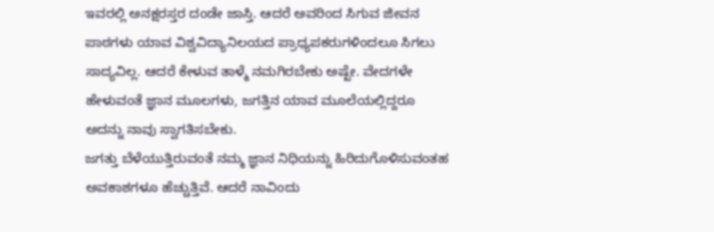ಇವರಲ್ಲಿ ಅನಕ್ಷರಸ್ತರ ದಂಡೇ ಜಾಸ್ತಿ. ಆದರೆ ಅವರಿಂದ ಸಿಗುವ ಜೀವನ ಪಾಠಗಳು ಯಾವ ವಿಶ್ವವಿದ್ಯಾನಿಲಯದ ಪ್ರಾಧ್ಯಪಕರುಗಳಿಂದಲೂ ಸಿಗಲು ಸಾದ್ಯವಿಲ್ಲ. ಆದರೆ ಕೇಳುವ ತಾಳ್ಮೆ ನಮಗಿರಬೇಕು ಅಷ್ಟೇ. ವೇದಗಳೇ ಹೇಳುವಂತೆ ಜ್ಞಾನ ಮೂಲಗಳು, ಜಗತ್ತಿನ ಯಾವ ಮೂಲೆಯಲ್ಲಿದ್ದರೂ ಅದನ್ನು ನಾವು ಸ್ವಾಗತಿಸಬೇಕು.
ಜಗತ್ತು ಬೆಳೆಯುತ್ತಿರುವಂತೆ ನಮ್ಮ ಜ್ಞಾನ ನಿಧಿಯನ್ನು ಹಿರಿದುಗೊಳಿಸುವಂತಹ ಅವಕಾಶಗಳೂ ಹೆಚ್ಚುತ್ತಿವೆ. ಆದರೆ ನಾವಿಂದು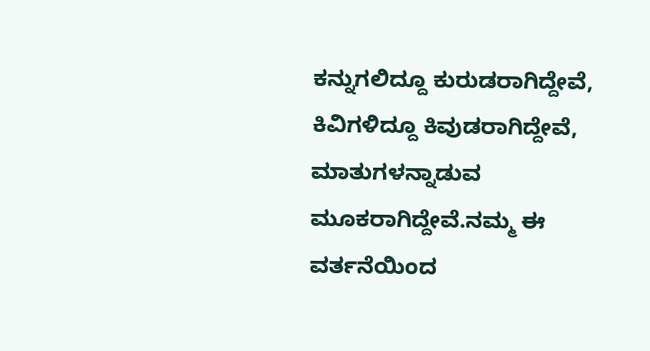ಕನ್ನುಗಲಿದ್ದೂ ಕುರುಡರಾಗಿದ್ದೇವೆ, ಕಿವಿಗಳಿದ್ದೂ ಕಿವುಡರಾಗಿದ್ದೇವೆ, ಮಾತುಗಳನ್ನಾಡುವ ಮೂಕರಾಗಿದ್ದೇವೆ.ನಮ್ಮ ಈ ವರ್ತನೆಯಿಂದ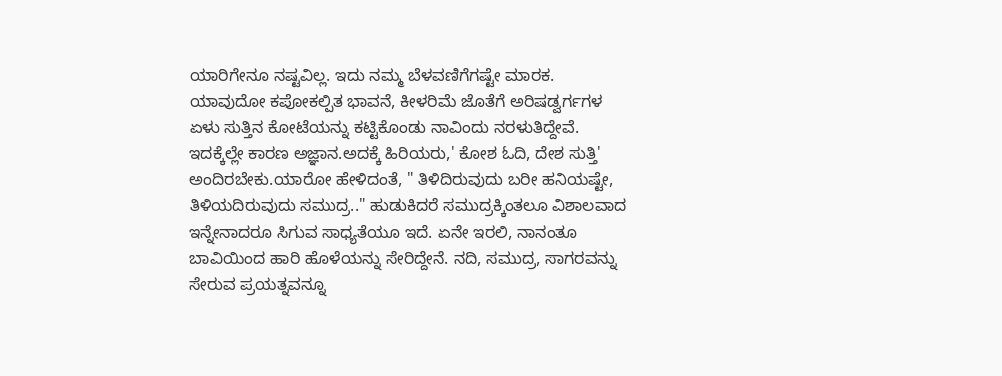ಯಾರಿಗೇನೂ ನಷ್ಟವಿಲ್ಲ. ಇದು ನಮ್ಮ ಬೆಳವಣಿಗೆಗಷ್ಟೇ ಮಾರಕ.
ಯಾವುದೋ ಕಪೋಕಲ್ಪಿತ ಭಾವನೆ, ಕೀಳರಿಮೆ ಜೊತೆಗೆ ಅರಿಷಡ್ವರ್ಗಗಳ ಏಳು ಸುತ್ತಿನ ಕೋಟೆಯನ್ನು ಕಟ್ಟಿಕೊಂಡು ನಾವಿಂದು ನರಳುತಿದ್ದೇವೆ. ಇದಕ್ಕೆಲ್ಲೇ ಕಾರಣ ಅಜ್ಞಾನ.ಅದಕ್ಕೆ ಹಿರಿಯರು,' ಕೋಶ ಓದಿ, ದೇಶ ಸುತ್ತಿ' ಅಂದಿರಬೇಕು.ಯಾರೋ ಹೇಳಿದಂತೆ, " ತಿಳಿದಿರುವುದು ಬರೀ ಹನಿಯಷ್ಟೇ, ತಿಳಿಯದಿರುವುದು ಸಮುದ್ರ.." ಹುಡುಕಿದರೆ ಸಮುದ್ರಕ್ಕಿಂತಲೂ ವಿಶಾಲವಾದ ಇನ್ನೇನಾದರೂ ಸಿಗುವ ಸಾಧ್ಯತೆಯೂ ಇದೆ. ಏನೇ ಇರಲಿ, ನಾನಂತೂ ಬಾವಿಯಿಂದ ಹಾರಿ ಹೊಳೆಯನ್ನು ಸೇರಿದ್ದೇನೆ. ನದಿ, ಸಮುದ್ರ, ಸಾಗರವನ್ನು ಸೇರುವ ಪ್ರಯತ್ನವನ್ನೂ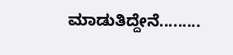ಮಾಡುತಿದ್ದೇನೆ.........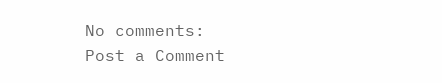No comments:
Post a Comment